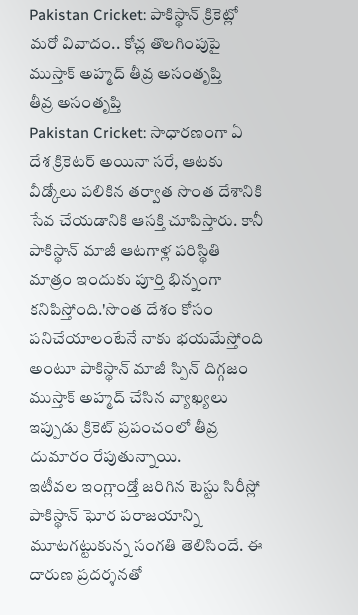Pakistan Cricket: పాకిస్థాన్ క్రికెట్లో మరో వివాదం.. కోచ్ల తొలగింపుపై ముస్తాక్ అహ్మద్ తీవ్ర అసంతృప్తి
తీవ్ర అసంతృప్తి
Pakistan Cricket: సాధారణంగా ఏ దేశ క్రికెటర్ అయినా సరే, ఆటకు వీడ్కోలు పలికిన తర్వాత సొంత దేశానికి సేవ చేయడానికి ఆసక్తి చూపిస్తారు. కానీ పాకిస్థాన్ మాజీ ఆటగాళ్ల పరిస్థితి మాత్రం ఇందుకు పూర్తి భిన్నంగా కనిపిస్తోంది.'సొంత దేశం కోసం పనిచేయాలంటేనే నాకు భయమేస్తోంది అంటూ పాకిస్థాన్ మాజీ స్పిన్ దిగ్గజం ముస్తాక్ అహ్మద్ చేసిన వ్యాఖ్యలు ఇప్పుడు క్రికెట్ ప్రపంచంలో తీవ్ర దుమారం రేపుతున్నాయి.
ఇటీవల ఇంగ్లాండ్తో జరిగిన టెస్టు సిరీస్లో పాకిస్థాన్ ఘోర పరాజయాన్ని మూటగట్టుకున్న సంగతి తెలిసిందే. ఈ దారుణ ప్రదర్శనతో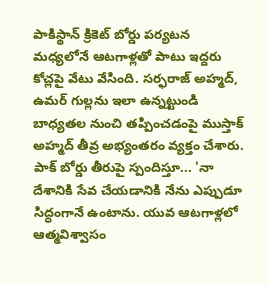పాకిస్థాన్ క్రికెట్ బోర్డు పర్యటన మధ్యలోనే ఆటగాళ్లతో పాటు ఇద్దరు కోచ్లపై వేటు వేసింది. సర్ఫరాజ్ అహ్మద్, ఉమర్ గుల్లను ఇలా ఉన్నట్టుండి బాధ్యతల నుంచి తప్పించడంపై ముస్తాక్ అహ్మద్ తీవ్ర అభ్యంతరం వ్యక్తం చేశారు.
పాక్ బోర్డు తీరుపై స్పందిస్తూ... 'నా దేశానికి సేవ చేయడానికి నేను ఎప్పుడూ సిద్ధంగానే ఉంటాను. యువ ఆటగాళ్లలో ఆత్మవిశ్వాసం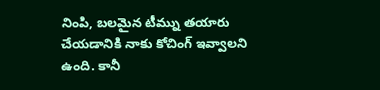నింపి, బలమైన టీమ్ను తయారు చేయడానికి నాకు కోచింగ్ ఇవ్వాలని ఉంది. కానీ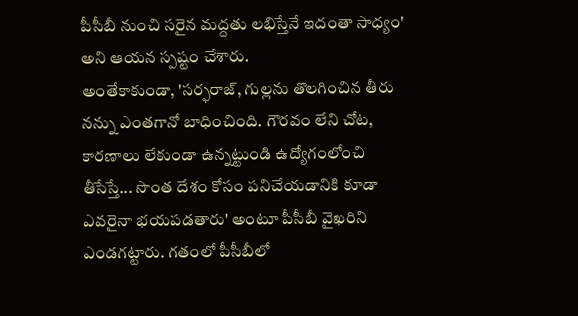పీసీబీ నుంచి సరైన మద్దతు లభిస్తేనే ఇదంతా సాధ్యం' అని ఆయన స్పష్టం చేశారు.
అంతేకాకుండా, 'సర్ఫరాజ్, గుల్లను తొలగించిన తీరు నన్ను ఎంతగానో బాధించింది. గౌరవం లేని చోట, కారణాలు లేకుండా ఉన్నట్టుండి ఉద్యోగంలోంచి తీసేస్తే... సొంత దేశం కోసం పనిచేయడానికి కూడా ఎవరైనా భయపడతారు' అంటూ పీసీబీ వైఖరిని ఎండగట్టారు. గతంలో పీసీబీలో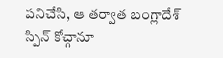పనిచేసి, ఆ తర్వాత బంగ్లాదేశ్ స్పిన్ కోచ్గానూ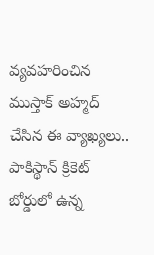వ్యవహరించిన ముస్తాక్ అహ్మద్ చేసిన ఈ వ్యాఖ్యలు.. పాకిస్థాన్ క్రికెట్ బోర్డులో ఉన్న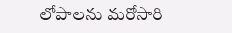లోపాలను మరోసారి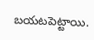బయటపెట్టాయి.